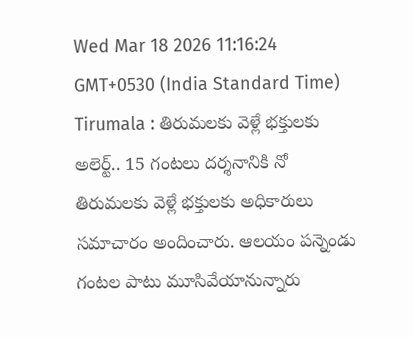Wed Mar 18 2026 11:16:24 GMT+0530 (India Standard Time)
Tirumala : తిరుమలకు వెళ్లే భక్తులకు అలెర్ట్.. 15 గంటలు దర్శనానికి నో
తిరుమలకు వెళ్లే భక్తులకు అధికారులు సమాచారం అందించారు. ఆలయం పన్నెండు గంటల పాటు మూసివేయానున్నారు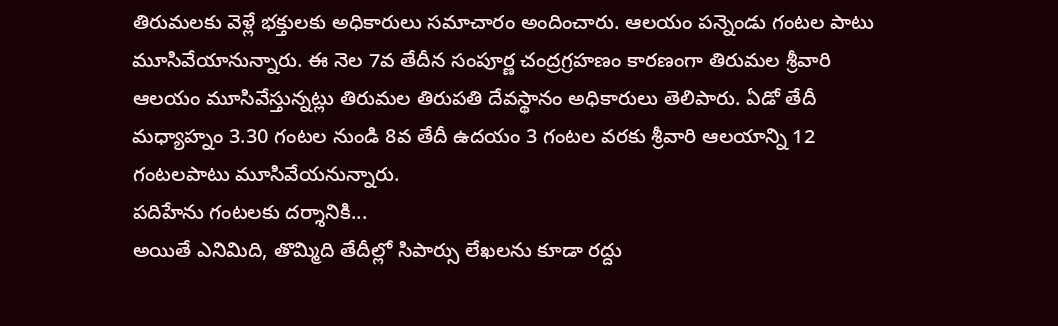తిరుమలకు వెళ్లే భక్తులకు అధికారులు సమాచారం అందించారు. ఆలయం పన్నెండు గంటల పాటు మూసివేయానున్నారు. ఈ నెల 7వ తేదీన సంపూర్ణ చంద్రగ్రహణం కారణంగా తిరుమల శ్రీవారి ఆలయం మూసివేస్తున్నట్లు తిరుమల తిరుపతి దేవస్థానం అధికారులు తెలిపారు. ఏడో తేదీ మధ్యాహ్నం 3.30 గంటల నుండి 8వ తేదీ ఉదయం 3 గంటల వరకు శ్రీవారి ఆలయాన్ని 12 గంటలపాటు మూసివేయనున్నారు.
పదిహేను గంటలకు దర్శానికి...
అయితే ఎనిమిది, తొమ్మిది తేదీల్లో సిపార్సు లేఖలను కూడా రద్దు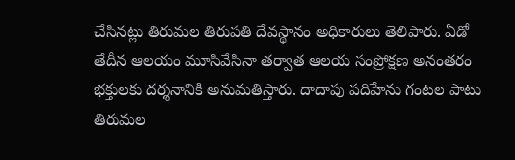చేసినట్లు తిరుమల తిరుపతి దేవస్థానం అధికారులు తెలిపారు. ఏడో తేదీన ఆలయం మూసివేసినా తర్వాత ఆలయ సంప్రోక్షణ అనంతరం భక్తులకు దర్శనానికి అనుమతిస్తారు. దాదాపు పదిహేను గంటల పాటు తిరుమల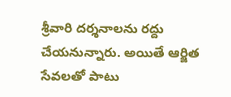శ్రీవారి దర్శనాలను రద్దు చేయనున్నారు. అయితే ఆర్జిత సేవలతో పాటు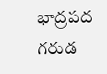భాద్రపద గరుడ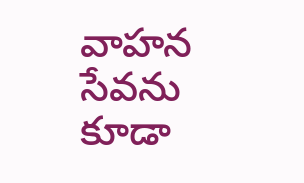వాహన సేవను కూడా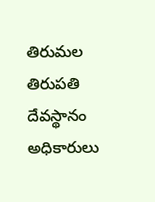తిరుమల తిరుపతి దేవస్థానం అధికారులు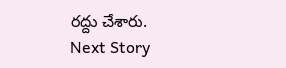రద్దు చేశారు.
Next Story